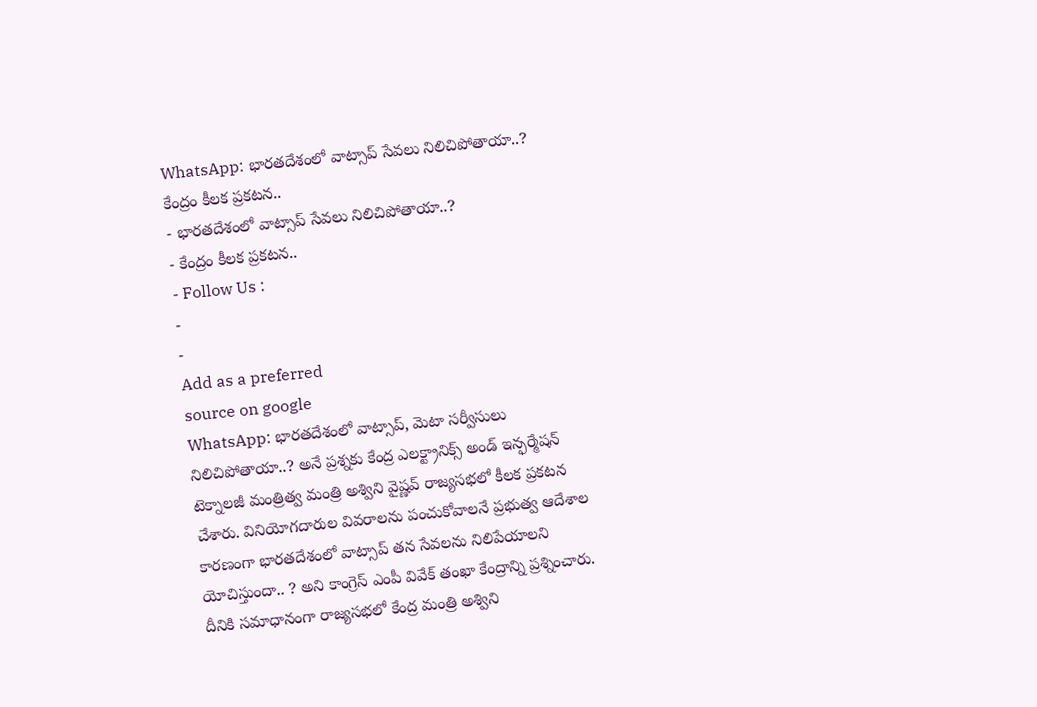WhatsApp: భారతదేశంలో వాట్సాప్ సేవలు నిలిచిపోతాయా..? కేంద్రం కీలక ప్రకటన..
- భారతదేశంలో వాట్సాప్ సేవలు నిలిచిపోతాయా..?
- కేంద్రం కీలక ప్రకటన..
- Follow Us :
-
-
Add as a preferred
source on google
WhatsApp: భారతదేశంలో వాట్సాప్, మెటా సర్వీసులు నిలిచిపోతాయా..? అనే ప్రశ్నకు కేంద్ర ఎలక్ట్రానిక్స్ అండ్ ఇన్ఫర్మేషన్ టెక్నాలజీ మంత్రిత్వ మంత్రి అశ్విని వైష్ణవ్ రాజ్యసభలో కీలక ప్రకటన చేశారు. వినియోగదారుల వివరాలను పంచుకోవాలనే ప్రభుత్వ ఆదేశాల కారణంగా భారతదేశంలో వాట్సాప్ తన సేవలను నిలిపేయాలని యోచిస్తుందా.. ? అని కాంగ్రెస్ ఎంపీ వివేక్ తంఖా కేంద్రాన్ని ప్రశ్నించారు.
దీనికి సమాధానంగా రాజ్యసభలో కేంద్ర మంత్రి అశ్విని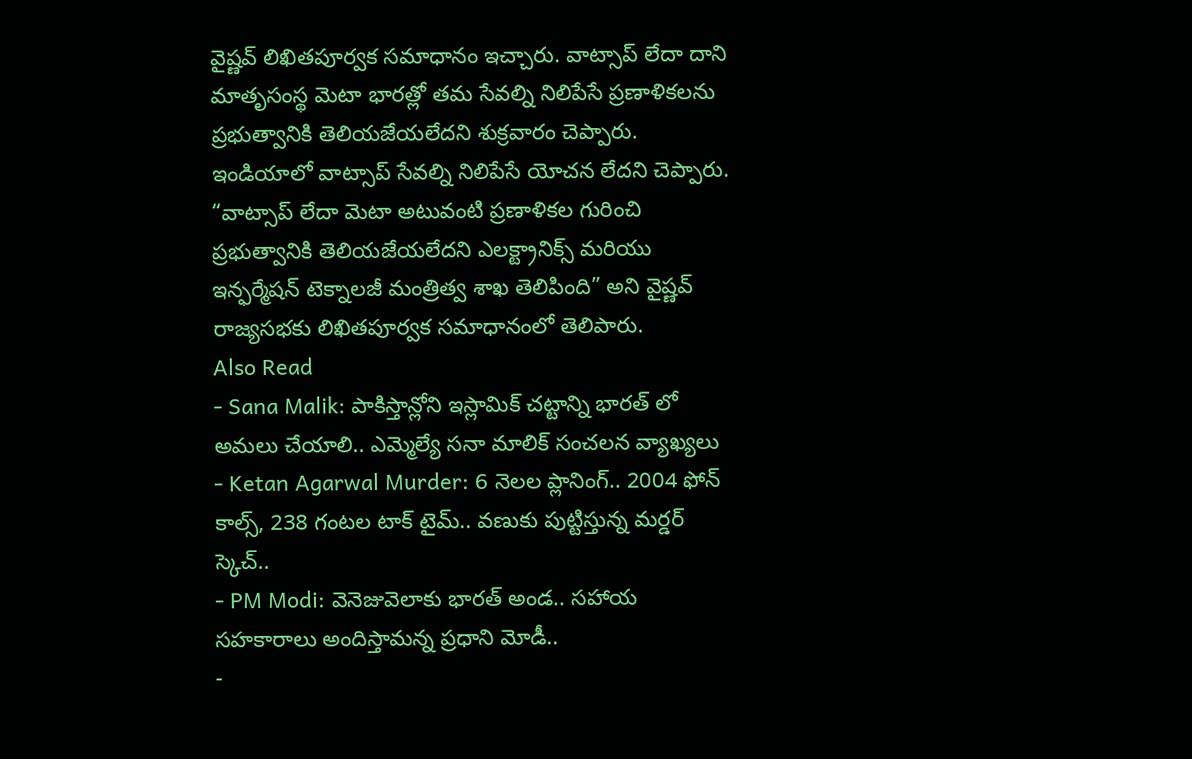వైష్ణవ్ లిఖితపూర్వక సమాధానం ఇచ్చారు. వాట్సాప్ లేదా దాని మాతృసంస్థ మెటా భారత్లో తమ సేవల్ని నిలిపేసే ప్రణాళికలను ప్రభుత్వానికి తెలియజేయలేదని శుక్రవారం చెప్పారు. ఇండియాలో వాట్సాప్ సేవల్ని నిలిపేసే యోచన లేదని చెప్పారు. “వాట్సాప్ లేదా మెటా అటువంటి ప్రణాళికల గురించి ప్రభుత్వానికి తెలియజేయలేదని ఎలక్ట్రానిక్స్ మరియు ఇన్ఫర్మేషన్ టెక్నాలజీ మంత్రిత్వ శాఖ తెలిపింది” అని వైష్ణవ్ రాజ్యసభకు లిఖితపూర్వక సమాధానంలో తెలిపారు.
Also Read
- Sana Malik: పాకిస్తాన్లోని ఇస్లామిక్ చట్టాన్ని భారత్ లో అమలు చేయాలి.. ఎమ్మెల్యే సనా మాలిక్ సంచలన వ్యాఖ్యలు
- Ketan Agarwal Murder: 6 నెలల ప్లానింగ్.. 2004 ఫోన్ కాల్స్, 238 గంటల టాక్ టైమ్.. వణుకు పుట్టిస్తున్న మర్డర్ స్కెచ్..
- PM Modi: వెనెజువెలాకు భారత్ అండ.. సహాయ సహకారాలు అందిస్తామన్న ప్రధాని మోడీ..
-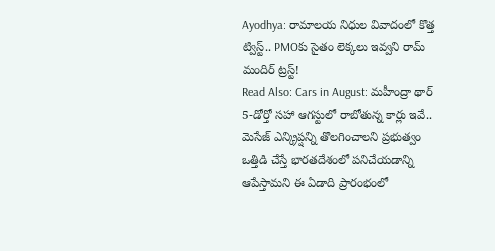Ayodhya: రామాలయ నిధుల వివాదంలో కొత్త ట్విస్ట్.. PMOకు సైతం లెక్కలు ఇవ్వని రామ్ మందిర్ ట్రస్ట్!
Read Also: Cars in August: మహీంద్రా థార్ 5-డోర్తో సహా ఆగస్టులో రాబోతున్న కార్లు ఇవే..
మెసేజ్ ఎన్క్రిప్షన్ని తొలగించాలని ప్రభుత్వం ఒత్తిడి చేస్తే భారతదేశంలో పనిచేయడాన్ని ఆపేస్తామని ఈ ఏడాది ప్రారంభంలో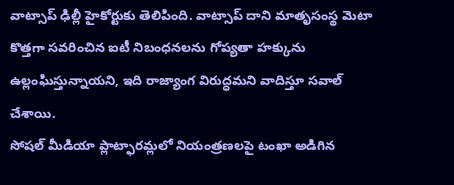వాట్సాప్ ఢిల్లీ హైకోర్టుకు తెలిపింది. వాట్సాప్ దాని మాతృసంస్థ మెటా కొత్తగా సవరించిన ఐటీ నిబంధనలను గోప్యతా హక్కును ఉల్లంఘిస్తున్నాయని, ఇది రాజ్యాంగ విరుద్ధమని వాదిస్తూ సవాల్ చేశాయి.
సోషల్ మీడియా ప్లాట్ఫారమ్లలో నియంత్రణలపై టంఖా అడిగిన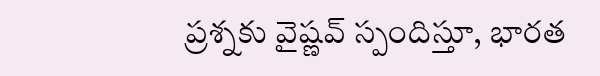ప్రశ్నకు వైష్ణవ్ స్పందిస్తూ, భారత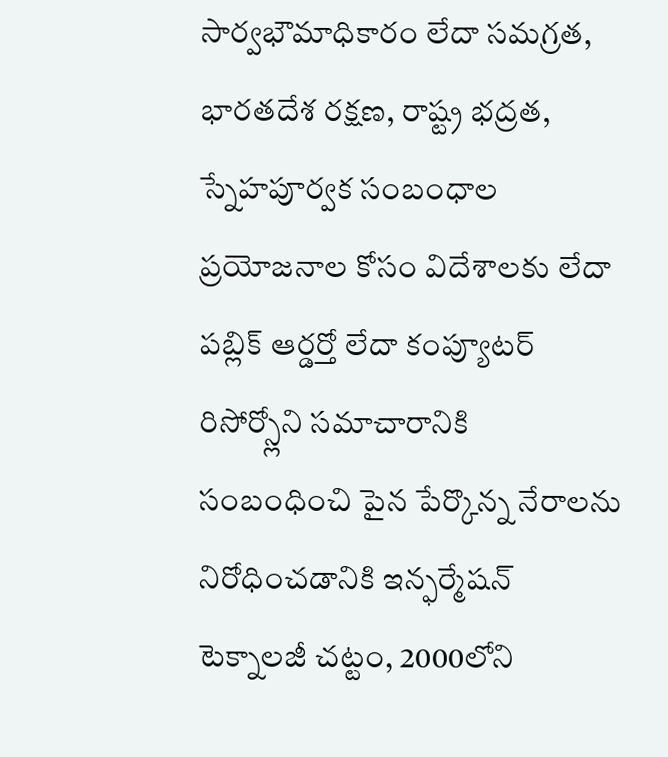సార్వభౌమాధికారం లేదా సమగ్రత, భారతదేశ రక్షణ, రాష్ట్ర భద్రత, స్నేహపూర్వక సంబంధాల ప్రయోజనాల కోసం విదేశాలకు లేదా పబ్లిక్ ఆర్డర్తో లేదా కంప్యూటర్ రిసోర్స్లోని సమాచారానికి సంబంధించి పైన పేర్కొన్న నేరాలను నిరోధించడానికి ఇన్ఫర్మేషన్ టెక్నాలజీ చట్టం, 2000లోని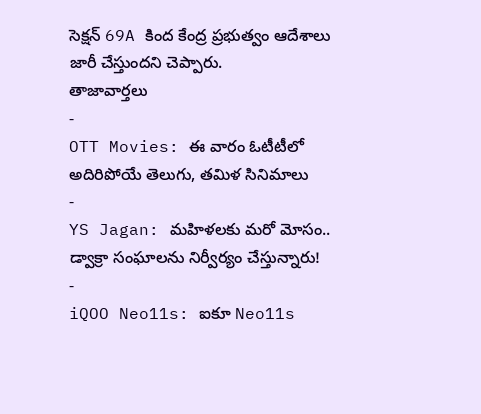సెక్షన్ 69A కింద కేంద్ర ప్రభుత్వం ఆదేశాలు జారీ చేస్తుందని చెప్పారు.
తాజావార్తలు
-
OTT Movies: ఈ వారం ఓటీటీలో అదిరిపోయే తెలుగు, తమిళ సినిమాలు
-
YS Jagan: మహిళలకు మరో మోసం.. డ్వాక్రా సంఘాలను నిర్వీర్యం చేస్తున్నారు!
-
iQOO Neo11s: ఐకూ Neo11s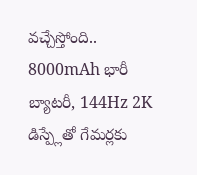వచ్చేస్తోంది.. 8000mAh భారీ బ్యాటరీ, 144Hz 2K డిస్ప్లేతో గేమర్లకు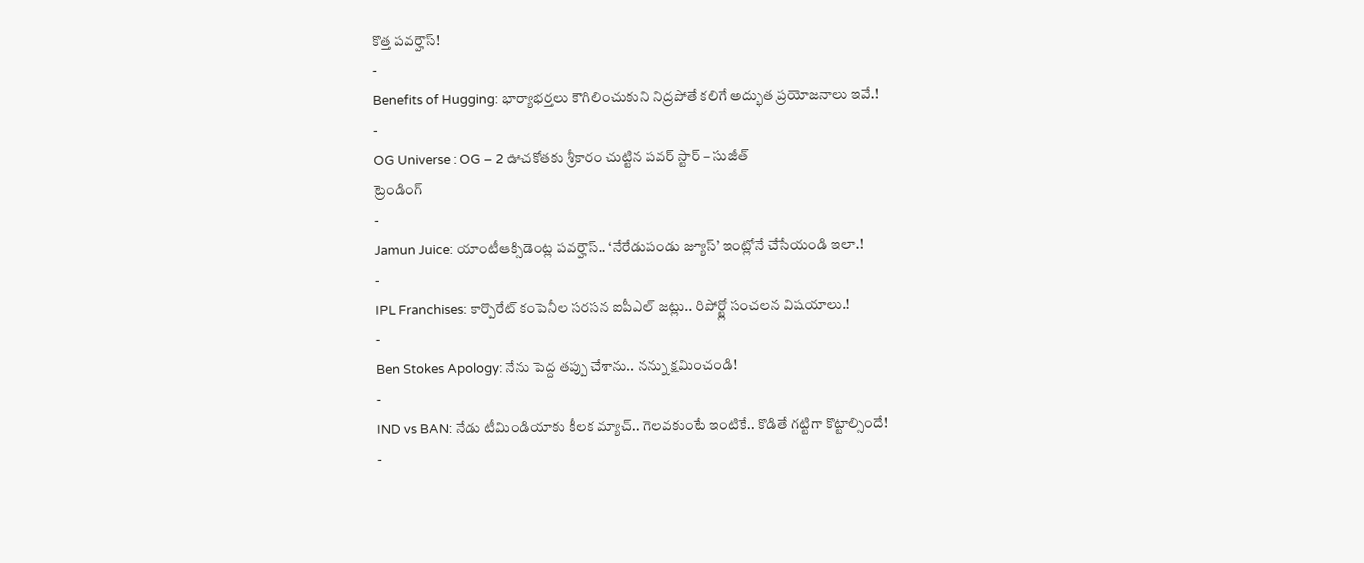కొత్త పవర్హౌస్!
-
Benefits of Hugging: భార్యాభర్తలు కౌగిలించుకుని నిద్రపోతే కలిగే అద్భుత ప్రయోజనాలు ఇవే.!
-
OG Universe : OG – 2 ఊచకోతకు శ్రీకారం చుట్టిన పవర్ స్టార్ – సుజీత్
ట్రెండింగ్
-
Jamun Juice: యాంటీఆక్సిడెంట్ల పవర్హౌస్.. ‘నేరేడుపండు జ్యూస్’ ఇంట్లోనే చేసేయండి ఇలా.!
-
IPL Franchises: కార్పొరేట్ కంపెనీల సరసన ఐపీఎల్ జట్లు.. రిపోర్ట్లో సంచలన విషయాలు.!
-
Ben Stokes Apology: నేను పెద్ద తప్పు చేశాను.. నన్ను క్షమించండి!
-
IND vs BAN: నేడు టీమిండియాకు కీలక మ్యాచ్.. గెలవకుంటే ఇంటికే.. కొడితే గట్టిగా కొట్టాల్సిందే!
-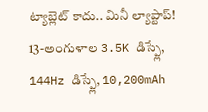ట్యాబ్లెట్ కాదు.. మినీ ల్యాప్టాప్! 13-అంగుళాల 3.5K డిస్ప్లే, 144Hz డిస్ప్లే, 10,200mAh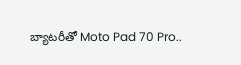బ్యాటరీతో Moto Pad 70 Pro..